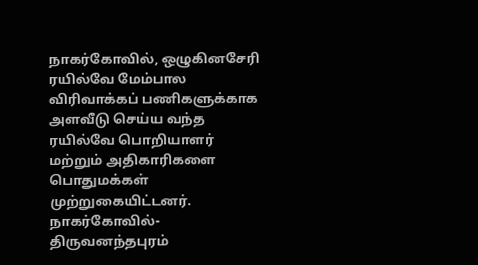நாகர்கோவில், ஒழுகினசேரி ரயில்வே மேம்பால விரிவாக்கப் பணிகளுக்காக அளவீடு செய்ய வந்த ரயில்வே பொறியாளர் மற்றும் அதிகாரிகளை பொதுமக்கள் முற்றுகையிட்டனர்.
நாகர்கோவில்-திருவனந்தபுரம்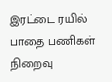இரட்டை ரயில் பாதை பணிகள் நிறைவு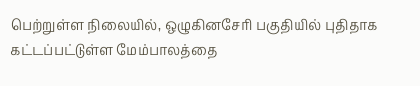பெற்றுள்ள நிலையில், ஒழுகினசேரி பகுதியில் புதிதாக கட்டப்பட்டுள்ள மேம்பாலத்தை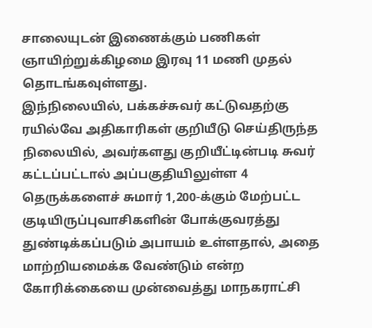சாலையுடன் இணைக்கும் பணிகள் ஞாயிற்றுக்கிழமை இரவு 11 மணி முதல் தொடங்கவுள்ளது.
இந்நிலையில், பக்கச்சுவர் கட்டுவதற்கு ரயில்வே அதிகாரிகள் குறியீடு செய்திருந்த நிலையில், அவர்களது குறியீட்டின்படி சுவர் கட்டப்பட்டால் அப்பகுதியிலுள்ள 4 தெருக்களைச் சுமார் 1,200-க்கும் மேற்பட்ட குடியிருப்புவாசிகளின் போக்குவரத்து துண்டிக்கப்படும் அபாயம் உள்ளதால், அதை மாற்றியமைக்க வேண்டும் என்ற கோரிக்கையை முன்வைத்து மாநகராட்சி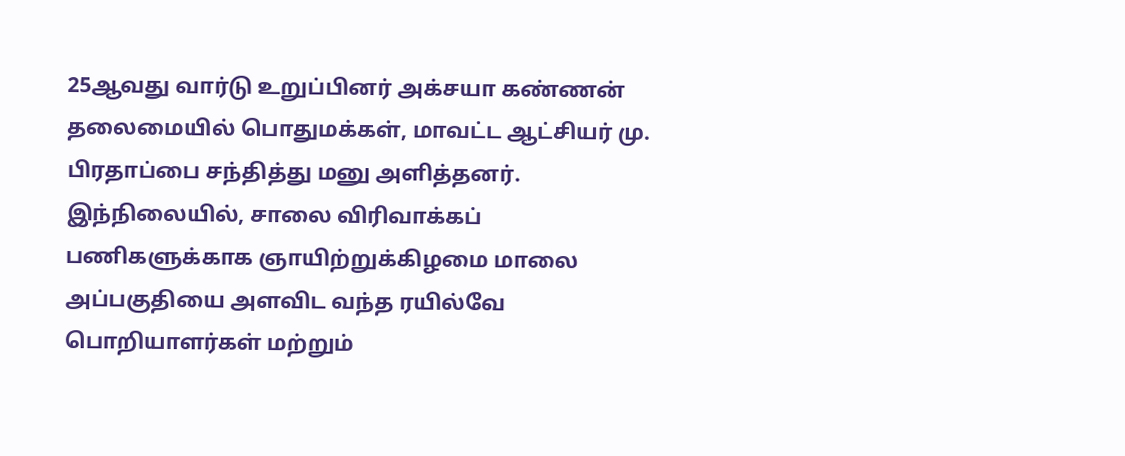25ஆவது வார்டு உறுப்பினர் அக்சயா கண்ணன் தலைமையில் பொதுமக்கள், மாவட்ட ஆட்சியர் மு. பிரதாப்பை சந்தித்து மனு அளித்தனர்.
இந்நிலையில், சாலை விரிவாக்கப் பணிகளுக்காக ஞாயிற்றுக்கிழமை மாலை அப்பகுதியை அளவிட வந்த ரயில்வே பொறியாளர்கள் மற்றும்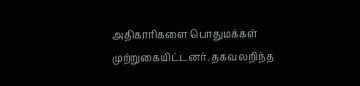அதிகாரிகளை பொதுமக்கள் முற்றுகையிட்டனர். தகவலறிந்த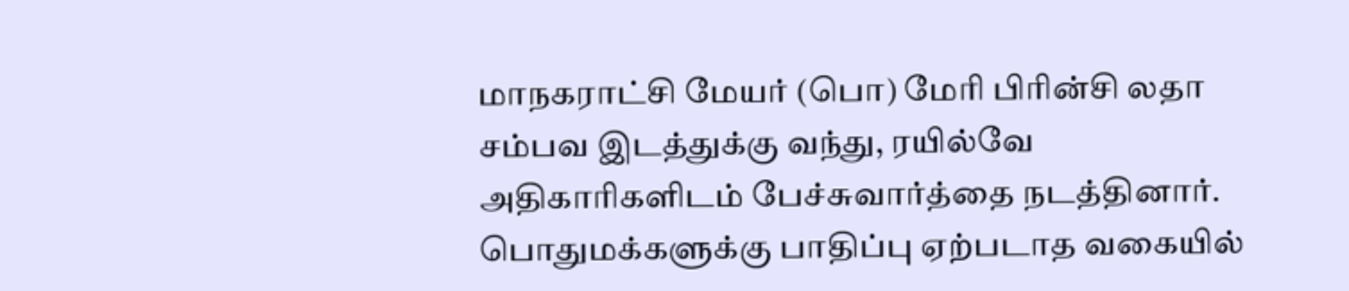மாநகராட்சி மேயர் (பொ) மேரி பிரின்சி லதா சம்பவ இடத்துக்கு வந்து, ரயில்வே அதிகாரிகளிடம் பேச்சுவார்த்தை நடத்தினார்.
பொதுமக்களுக்கு பாதிப்பு ஏற்படாத வகையில்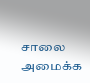சாலை அமைக்க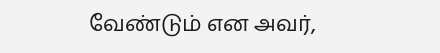வேண்டும் என அவர்,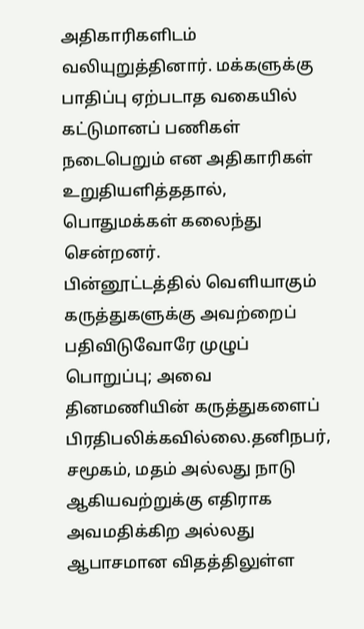அதிகாரிகளிடம் வலியுறுத்தினார். மக்களுக்கு பாதிப்பு ஏற்படாத வகையில் கட்டுமானப் பணிகள் நடைபெறும் என அதிகாரிகள் உறுதியளித்ததால், பொதுமக்கள் கலைந்து சென்றனர்.
பின்னூட்டத்தில் வெளியாகும் கருத்துகளுக்கு அவற்றைப் பதிவிடுவோரே முழுப் பொறுப்பு; அவை தினமணியின் கருத்துகளைப் பிரதிபலிக்கவில்லை.தனிநபர், சமூகம், மதம் அல்லது நாடு ஆகியவற்றுக்கு எதிராக அவமதிக்கிற அல்லது ஆபாசமான விதத்திலுள்ள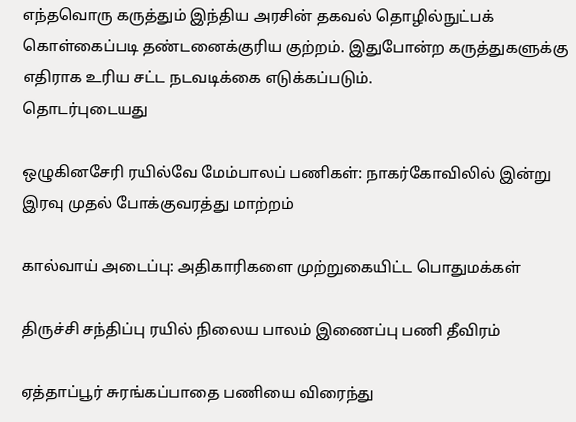எந்தவொரு கருத்தும் இந்திய அரசின் தகவல் தொழில்நுட்பக் கொள்கைப்படி தண்டனைக்குரிய குற்றம். இதுபோன்ற கருத்துகளுக்கு எதிராக உரிய சட்ட நடவடிக்கை எடுக்கப்படும்.
தொடர்புடையது

ஒழுகினசேரி ரயில்வே மேம்பாலப் பணிகள்: நாகர்கோவிலில் இன்று இரவு முதல் போக்குவரத்து மாற்றம்

கால்வாய் அடைப்பு: அதிகாரிகளை முற்றுகையிட்ட பொதுமக்கள்

திருச்சி சந்திப்பு ரயில் நிலைய பாலம் இணைப்பு பணி தீவிரம்

ஏத்தாப்பூர் சுரங்கப்பாதை பணியை விரைந்து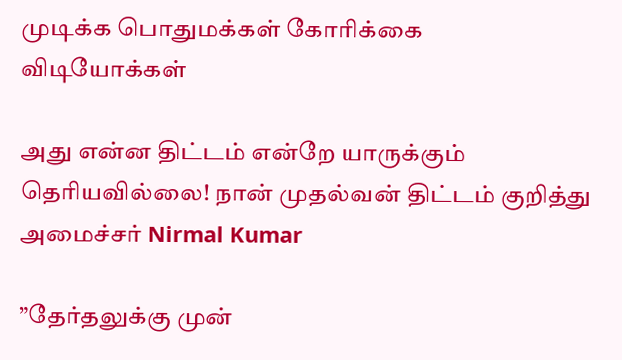முடிக்க பொதுமக்கள் கோரிக்கை
விடியோக்கள்

அது என்ன திட்டம் என்றே யாருக்கும் தெரியவில்லை! நான் முதல்வன் திட்டம் குறித்து அமைச்சர் Nirmal Kumar

”தேர்தலுக்கு முன்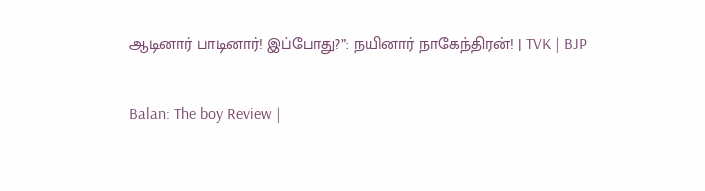ஆடினார் பாடினார்! இப்போது?”: நயினார் நாகேந்திரன்! | TVK | BJP

Balan: The boy Review |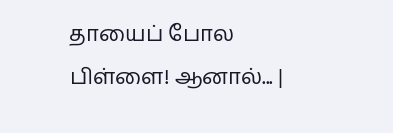தாயைப் போல பிள்ளை! ஆனால்... |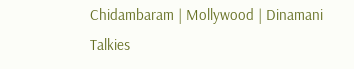Chidambaram | Mollywood | Dinamani Talkies